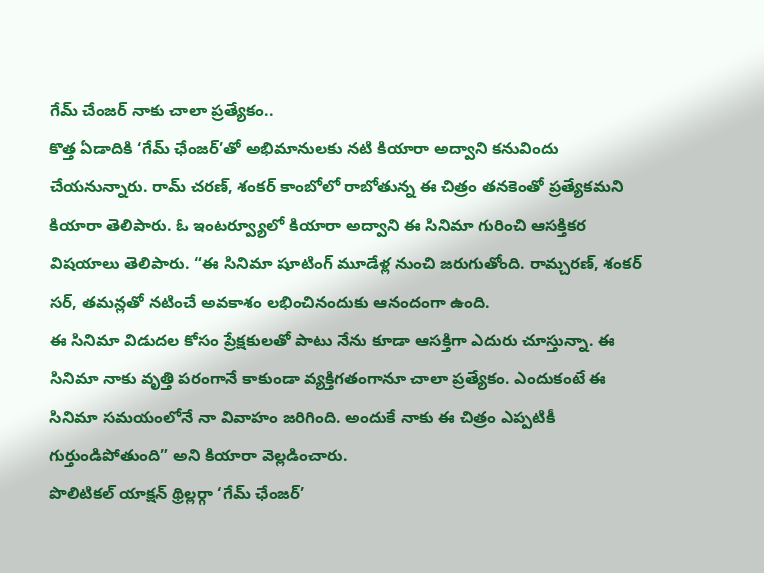గేమ్ చేంజర్ నాకు చాలా ప్రత్యేకం..
కొత్త ఏడాదికి ‘గేమ్ ఛేంజర్’తో అభిమానులకు నటి కియారా అద్వాని కనువిందు చేయనున్నారు. రామ్ చరణ్, శంకర్ కాంబోలో రాబోతున్న ఈ చిత్రం తనకెంతో ప్రత్యేకమని కియారా తెలిపారు. ఓ ఇంటర్వ్యూలో కియారా అద్వాని ఈ సినిమా గురించి ఆసక్తికర విషయాలు తెలిపారు. “ఈ సినిమా షూటింగ్ మూడేళ్ల నుంచి జరుగుతోంది. రామ్చరణ్, శంకర్ సర్, తమన్లతో నటించే అవకాశం లభించినందుకు ఆనందంగా ఉంది.
ఈ సినిమా విడుదల కోసం ప్రేక్షకులతో పాటు నేను కూడా ఆసక్తిగా ఎదురు చూస్తున్నా. ఈ సినిమా నాకు వృత్తి పరంగానే కాకుండా వ్యక్తిగతంగానూ చాలా ప్రత్యేకం. ఎందుకంటే ఈ సినిమా సమయంలోనే నా వివాహం జరిగింది. అందుకే నాకు ఈ చిత్రం ఎప్పటికీ గుర్తుండిపోతుంది” అని కియారా వెల్లడించారు.
పొలిటికల్ యాక్షన్ థ్రిల్లర్గా ‘గేమ్ ఛేంజర్’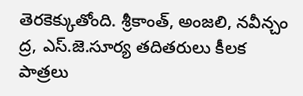తెరకెక్కుతోంది. శ్రీకాంత్, అంజలి, నవీన్చం ద్ర, ఎస్.జె.సూర్య తదితరులు కీలక పాత్రలు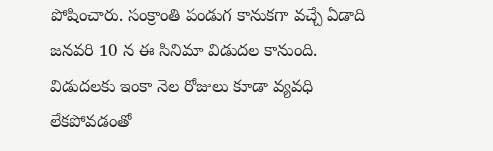పోషించారు. సంక్రాంతి పండుగ కానుకగా వచ్చే ఏడాది జనవరి 10 న ఈ సినిమా విడుదల కానుంది. విడుదలకు ఇంకా నెల రోజులు కూడా వ్యవధి లేకపోవడంతో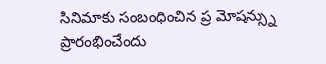సినిమాకు సంబంధించిన ప్ర మోషన్స్ను ప్రారంభించేందు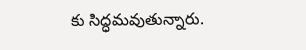కు సిద్ధమవుతున్నారు.